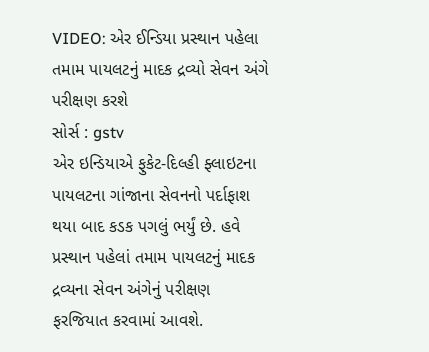VIDEO: એર ઈન્ડિયા પ્રસ્થાન પહેલા તમામ પાયલટનું માદક દ્રવ્યો સેવન અંગે પરીક્ષણ કરશે
સોર્સ : gstv
એર ઇન્ડિયાએ ફુકેટ-દિલ્હી ફ્લાઇટના પાયલટના ગાંજાના સેવનનો પર્દાફાશ થયા બાદ કડક પગલું ભર્યું છે. હવે પ્રસ્થાન પહેલાં તમામ પાયલટનું માદક દ્રવ્યના સેવન અંગેનું પરીક્ષણ ફરજિયાત કરવામાં આવશે.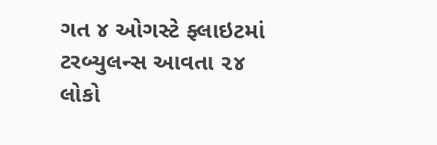ગત ૪ ઓગસ્ટે ફ્લાઇટમાં ટરબ્યુલન્સ આવતા ૨૪ લોકો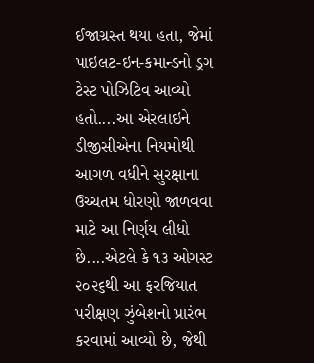ઈજાગ્રસ્ત થયા હતા, જેમાં પાઇલટ-ઇન-કમાન્ડનો ડ્રગ ટેસ્ટ પોઝિટિવ આવ્યો હતો....આ એરલાઇને ડીજીસીએના નિયમોથી આગળ વધીને સુરક્ષાના ઉચ્ચતમ ધોરણો જાળવવા માટે આ નિર્ણય લીધો છે....એટલે કે ૧૩ ઓગસ્ટ ૨૦૨૬થી આ ફરજિયાત પરીક્ષણ ઝુંબેશનો પ્રારંભ કરવામાં આવ્યો છે, જેથી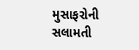મુસાફરોની સલામતી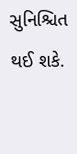સુનિશ્ચિત થઈ શકે.